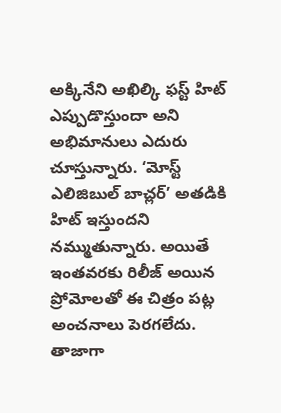అక్కినేని అఖిల్కి ఫస్ట్ హిట్ ఎప్పుడొస్తుందా అని అభిమానులు ఎదురు చూస్తున్నారు. ‘మోస్ట్ ఎలిజిబుల్ బాచ్లర్’ అతడికి హిట్ ఇస్తుందని నమ్ముతున్నారు. అయితే ఇంతవరకు రిలీజ్ అయిన ప్రోమోలతో ఈ చిత్రం పట్ల అంచనాలు పెరగలేదు. తాజాగా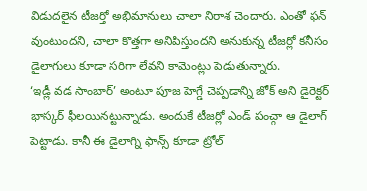విడుదలైన టీజర్తో అభిమానులు చాలా నిరాశ చెందారు. ఎంతో ఫన్ వుంటుందని, చాలా కొత్తగా అనిపిస్తుందని అనుకున్న టీజర్లో కనీసం డైలాగులు కూడా సరిగా లేవని కామెంట్లు పెడుతున్నారు.
‘ఇడ్లీ వడ సాంబార్’ అంటూ పూజ హెగ్డే చెప్పడాన్ని జోక్ అని డైరెక్టర్ భాస్కర్ ఫీలయినట్టున్నాడు. అందుకే టీజర్లో ఎండ్ పంచ్గా ఆ డైలాగ్ పెట్టాడు. కానీ ఈ డైలాగ్ని ఫాన్స్ కూడా ట్రోల్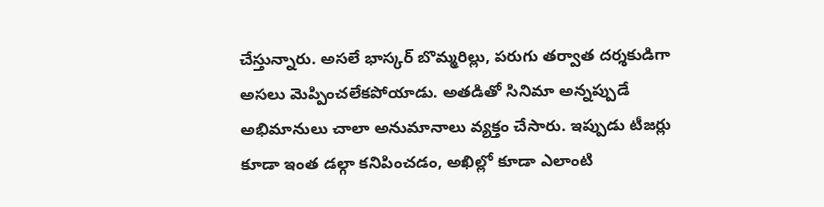చేస్తున్నారు. అసలే భాస్కర్ బొమ్మరిల్లు, పరుగు తర్వాత దర్శకుడిగా అసలు మెప్పించలేకపోయాడు. అతడితో సినిమా అన్నప్పుడే అభిమానులు చాలా అనుమానాలు వ్యక్తం చేసారు. ఇప్పుడు టీజర్లు కూడా ఇంత డల్గా కనిపించడం, అఖిల్లో కూడా ఎలాంటి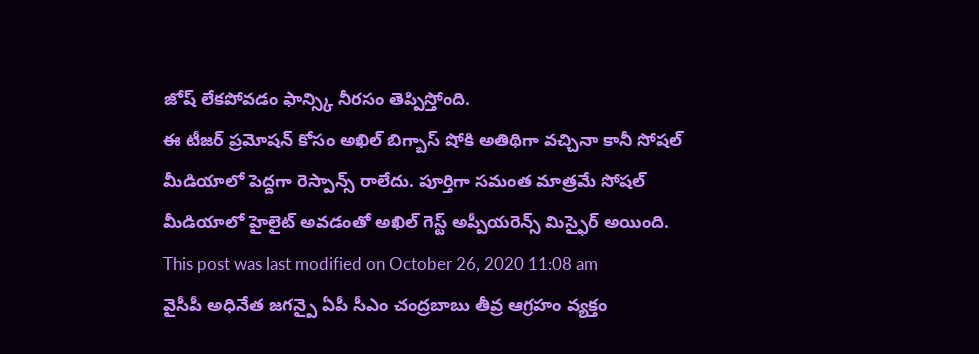జోష్ లేకపోవడం ఫాన్స్కి నీరసం తెప్పిస్తోంది.
ఈ టీజర్ ప్రమోషన్ కోసం అఖిల్ బిగ్బాస్ షోకి అతిథిగా వచ్చినా కానీ సోషల్ మీడియాలో పెద్దగా రెస్పాన్స్ రాలేదు. పూర్తిగా సమంత మాత్రమే సోషల్ మీడియాలో హైలైట్ అవడంతో అఖిల్ గెస్ట్ అప్పీయరెన్స్ మిస్ఫైర్ అయింది.
This post was last modified on October 26, 2020 11:08 am
వైసీపీ అధినేత జగన్పై ఏపీ సీఎం చంద్రబాబు తీవ్ర ఆగ్రహం వ్యక్తం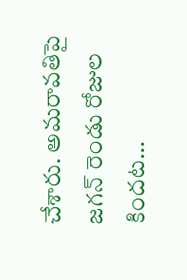చేశారు. అమరావతిపై జగన్ రెండు రోజుల కిందట…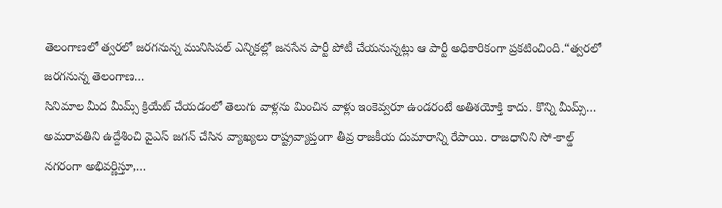తెలంగాణలో త్వరలో జరగనున్న మునిసిపల్ ఎన్నికల్లో జనసేన పార్టీ పోటీ చేయనున్నట్లు ఆ పార్టీ అధికారికంగా ప్రకటించింది.“త్వరలో జరగనున్న తెలంగాణ…
సినిమాల మీద మీమ్స్ క్రియేట్ చేయడంలో తెలుగు వాళ్లను మించిన వాళ్లు ఇంకెవ్వరూ ఉండరంటే అతిశయోక్తి కాదు. కొన్ని మీమ్స్…
అమరావతిని ఉద్దేశించి వైఎస్ జగన్ చేసిన వ్యాఖ్యలు రాష్ట్రవ్యాప్తంగా తీవ్ర రాజకీయ దుమారాన్ని రేపాయి. రాజధానిని సో-కాల్డ్ నగరంగా అభివర్ణిస్తూ,…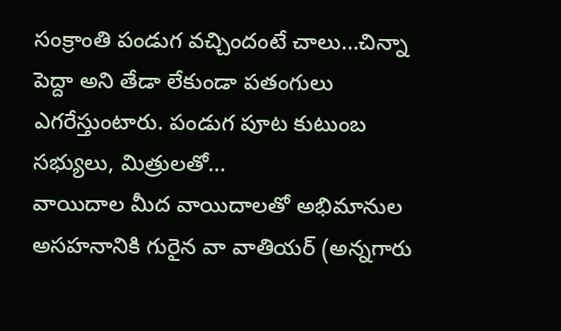సంక్రాంతి పండుగ వచ్చిందంటే చాలు…చిన్నా పెద్దా అని తేడా లేకుండా పతంగులు ఎగరేస్తుంటారు. పండుగ పూట కుటుంబ సభ్యులు, మిత్రులతో…
వాయిదాల మీద వాయిదాలతో అభిమానుల అసహనానికి గురైన వా వాతియర్ (అన్నగారు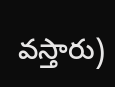వస్తారు)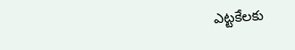ఎట్టకేలకు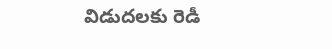విడుదలకు రెడీ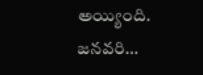అయ్యింది. జనవరి…